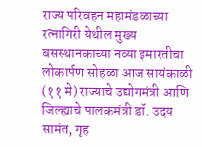राज्य परिवहन महामंडळाच्या रत्नागिरी येथील मुख्य बसस्थानकाच्या नव्या इमारतीचा लोकार्पण सोहळा आज सायंकाळी (११ मे) राज्याचे उद्योगमंत्री आणि जिल्ह्याचे पालकमंत्री डॉ. उदय सामंत, गृह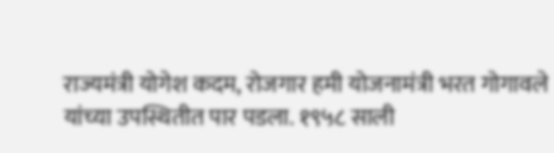राज्यमंत्री योगेश कदम, रोजगार हमी योजनामंत्री भरत गोगावले यांच्या उपस्थितीत पार पडला. १९५८ साली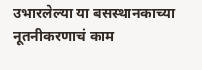उभारलेल्या या बसस्थानकाच्या नूतनीकरणाचं काम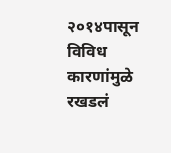२०१४पासून विविध कारणांमुळे रखडलं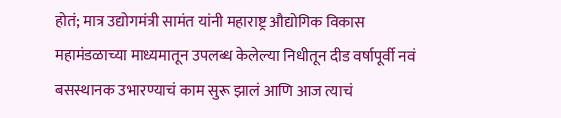होतं; मात्र उद्योगमंत्री सामंत यांनी महाराष्ट्र औद्योगिक विकास महामंडळाच्या माध्यमातून उपलब्ध केलेल्या निधीतून दीड वर्षापूर्वी नवं बसस्थानक उभारण्याचं काम सुरू झालं आणि आज त्याचं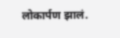लोकार्पण झालं.